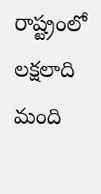రాష్ట్రంలో లక్షలాది మంది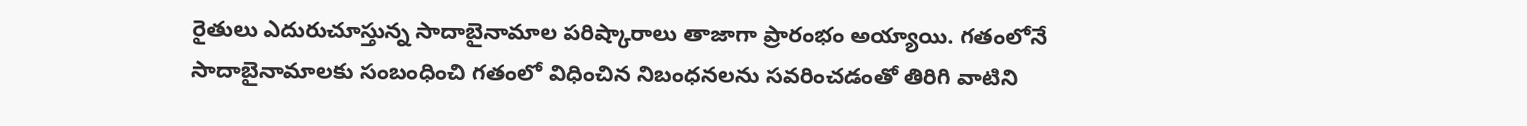రైతులు ఎదురుచూస్తున్న సాదాబైనామాల పరిష్కారాలు తాజాగా ప్రారంభం అయ్యాయి. గతంలోనే సాదాబైనామాలకు సంబంధించి గతంలో విధించిన నిబంధనలను సవరించడంతో తిరిగి వాటిని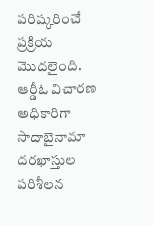పరిష్కరించే ప్రక్రియ మొదలైంది. ఆర్డీఓ విచారణ అధికారిగా సాదాబైనామా దరఖాస్తుల పరిశీలన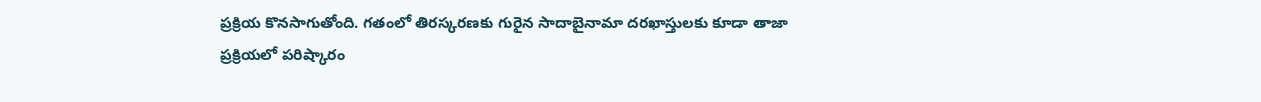ప్రక్రియ కొనసాగుతోంది. గతంలో తిరస్కరణకు గురైన సాదాబైనామా దరఖాస్తులకు కూడా తాజా ప్రక్రియలో పరిష్కారం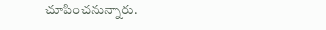చూపించనున్నారు.